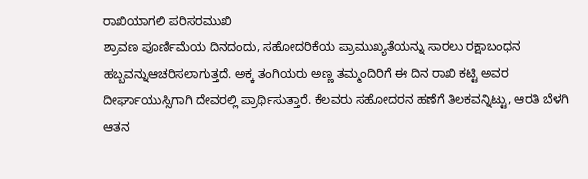ರಾಖಿಯಾಗಲಿ ಪರಿಸರಮುಖಿ
ಶ್ರಾವಣ ಪೂರ್ಣಿಮೆಯ ದಿನದಂದು, ಸಹೋದರಿಕೆಯ ಪ್ರಾಮುಖ್ಯತೆಯನ್ನು ಸಾರಲು ರಕ್ಷಾಬಂಧನ ಹಬ್ಬವನ್ನುಆಚರಿಸಲಾಗುತ್ತದೆ. ಅಕ್ಕ ತಂಗಿಯರು ಅಣ್ಣ ತಮ್ಮಂದಿರಿಗೆ ಈ ದಿನ ರಾಖಿ ಕಟ್ಟಿ ಅವರ ದೀರ್ಘಾಯುಸ್ಸಿಗಾಗಿ ದೇವರಲ್ಲಿ ಪ್ರಾರ್ಥಿಸುತ್ತಾರೆ. ಕೆಲವರು ಸಹೋದರನ ಹಣೆಗೆ ತಿಲಕವನ್ನಿಟ್ಟು, ಆರತಿ ಬೆಳಗಿ ಆತನ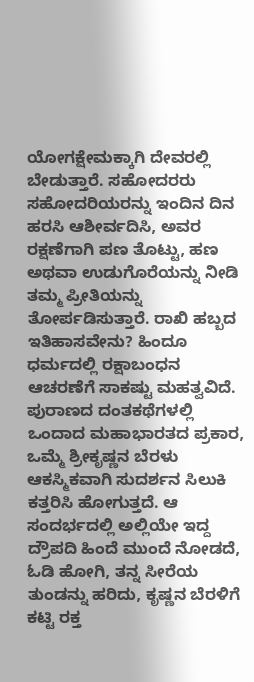ಯೋಗಕ್ಷೇಮಕ್ಕಾಗಿ ದೇವರಲ್ಲಿ ಬೇಡುತ್ತಾರೆ. ಸಹೋದರರು ಸಹೋದರಿಯರನ್ನು ಇಂದಿನ ದಿನ ಹರಸಿ ಆಶೀರ್ವದಿಸಿ, ಅವರ ರಕ್ಷಣೆಗಾಗಿ ಪಣ ತೊಟ್ಟು, ಹಣ ಅಥವಾ ಉಡುಗೊರೆಯನ್ನು ನೀಡಿ ತಮ್ಮ ಪ್ರೀತಿಯನ್ನು ತೋರ್ಪಡಿಸುತ್ತಾರೆ. ರಾಖಿ ಹಬ್ಬದ ಇತಿಹಾಸವೇನು? ಹಿಂದೂ ಧರ್ಮದಲ್ಲಿ ರಕ್ಷಾಬಂಧನ ಆಚರಣೆಗೆ ಸಾಕಷ್ಟು ಮಹತ್ವವಿದೆ. ಪುರಾಣದ ದಂತಕಥೆಗಳಲ್ಲಿ ಒಂದಾದ ಮಹಾಭಾರತದ ಪ್ರಕಾರ, ಒಮ್ಮೆ ಶ್ರೀಕೃಷ್ಣನ ಬೆರಳು ಆಕಸ್ಮಿಕವಾಗಿ ಸುದರ್ಶನ ಸಿಲುಕಿ ಕತ್ತರಿಸಿ ಹೋಗುತ್ತದೆ. ಆ ಸಂದರ್ಭದಲ್ಲಿ ಅಲ್ಲಿಯೇ ಇದ್ದ ದ್ರೌಪದಿ ಹಿಂದೆ ಮುಂದೆ ನೋಡದೆ, ಓಡಿ ಹೋಗಿ, ತನ್ನ ಸೀರೆಯ ತುಂಡನ್ನು ಹರಿದು, ಕೃಷ್ಣನ ಬೆರಳಿಗೆ ಕಟ್ಟಿ ರಕ್ತ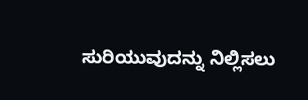ಸುರಿಯುವುದನ್ನು ನಿಲ್ಲಿಸಲು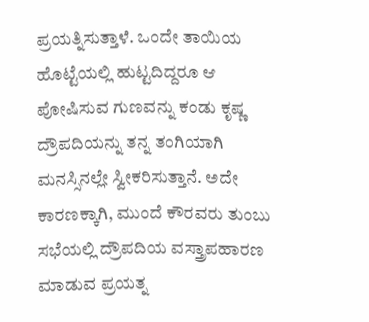ಪ್ರಯತ್ನಿಸುತ್ತಾಳೆ. ಒಂದೇ ತಾಯಿಯ ಹೊಟ್ಟೆಯಲ್ಲಿ ಹುಟ್ಟದಿದ್ದರೂ ಆ ಪೋಷಿಸುವ ಗುಣವನ್ನು ಕಂಡು ಕೃಷ್ಣ ದ್ರೌಪದಿಯನ್ನು ತನ್ನ ತಂಗಿಯಾಗಿ ಮನಸ್ಸಿನಲ್ಲೇ ಸ್ವೀಕರಿಸುತ್ತಾನೆ. ಅದೇ ಕಾರಣಕ್ಕಾಗಿ, ಮುಂದೆ ಕೌರವರು ತುಂಬು ಸಭೆಯಲ್ಲಿ ದ್ರೌಪದಿಯ ವಸ್ತ್ರಾಪಹಾರಣ ಮಾಡುವ ಪ್ರಯತ್ನ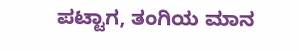ಪಟ್ಟಾಗ, ತಂಗಿಯ ಮಾನ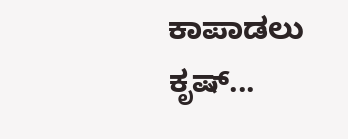ಕಾಪಾಡಲು ಕೃಷ್...